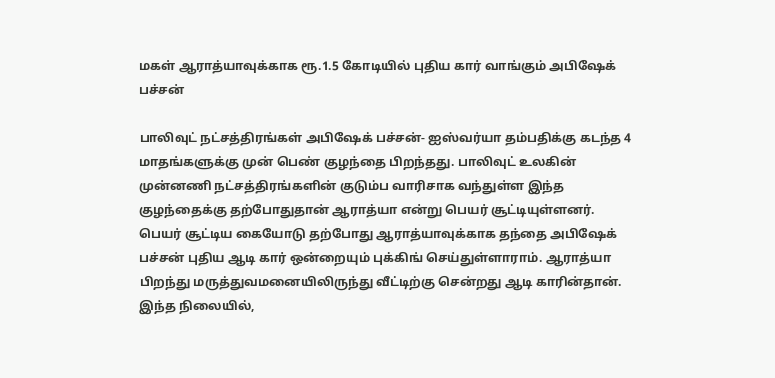மகள் ஆராத்யாவுக்காக ரூ.1.5 கோடியில் புதிய கார் வாங்கும் அபிஷேக் பச்சன்

பாலிவுட் நட்சத்திரங்கள் அபிஷேக் பச்சன்- ஐஸ்வர்யா தம்பதிக்கு கடந்த 4 மாதங்களுக்கு முன் பெண் குழந்தை பிறந்தது. பாலிவுட் உலகின் முன்னணி நட்சத்திரங்களின் குடும்ப வாரிசாக வந்துள்ள இந்த குழந்தைக்கு தற்போதுதான் ஆராத்யா என்று பெயர் சூட்டியுள்ளனர்.
பெயர் சூட்டிய கையோடு தற்போது ஆராத்யாவுக்காக தந்தை அபிஷேக் பச்சன் புதிய ஆடி கார் ஒன்றையும் புக்கிங் செய்துள்ளாராம். ஆராத்யா பிறந்து மருத்துவமனையிலிருந்து வீட்டிற்கு சென்றது ஆடி காரின்தான். இந்த நிலையில்,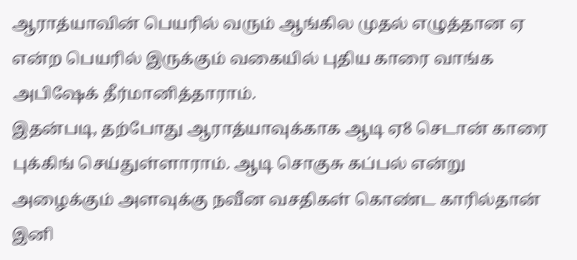ஆராத்யாவின் பெயரில் வரும் ஆங்கில முதல் எழுத்தான ஏ என்ற பெயரில் இருக்கும் வகையில் புதிய காரை வாங்க அபிஷேக் தீர்மானித்தாராம்.
இதன்படி, தற்போது ஆராத்யாவுக்காக ஆடி ஏ8 செடான் காரை புக்கிங் செய்துள்ளாராம். ஆடி சொகுசு கப்பல் என்று அழைக்கும் அளவுக்கு நவீன வசதிகள் கொண்ட காரில்தான் இனி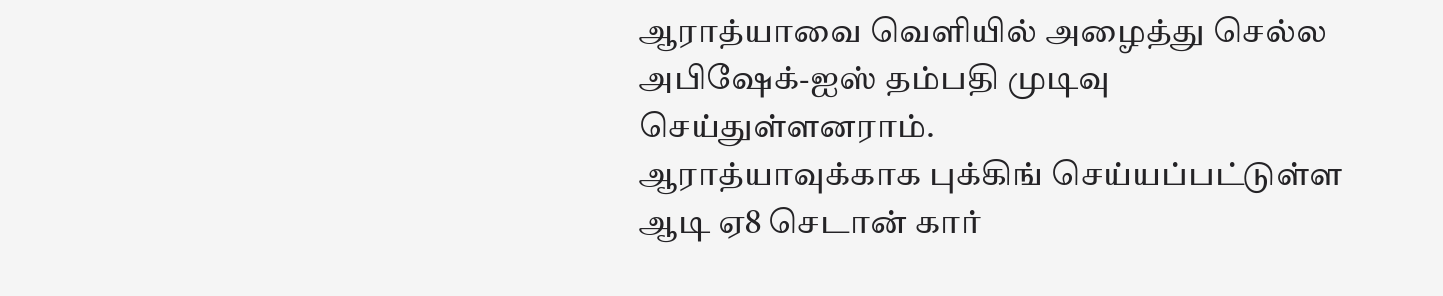ஆராத்யாவை வெளியில் அழைத்து செல்ல அபிஷேக்-ஐஸ் தம்பதி முடிவு செய்துள்ளனராம்.
ஆராத்யாவுக்காக புக்கிங் செய்யப்பட்டுள்ள ஆடி ஏ8 செடான் கார்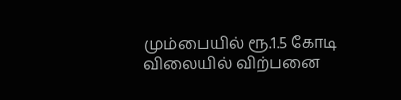மும்பையில் ரூ.1.5 கோடி விலையில் விற்பனை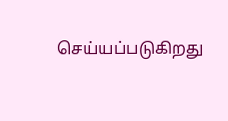செய்யப்படுகிறது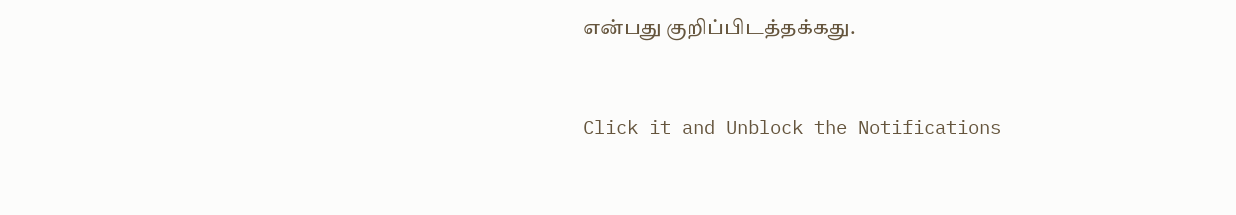என்பது குறிப்பிடத்தக்கது.


Click it and Unblock the Notifications